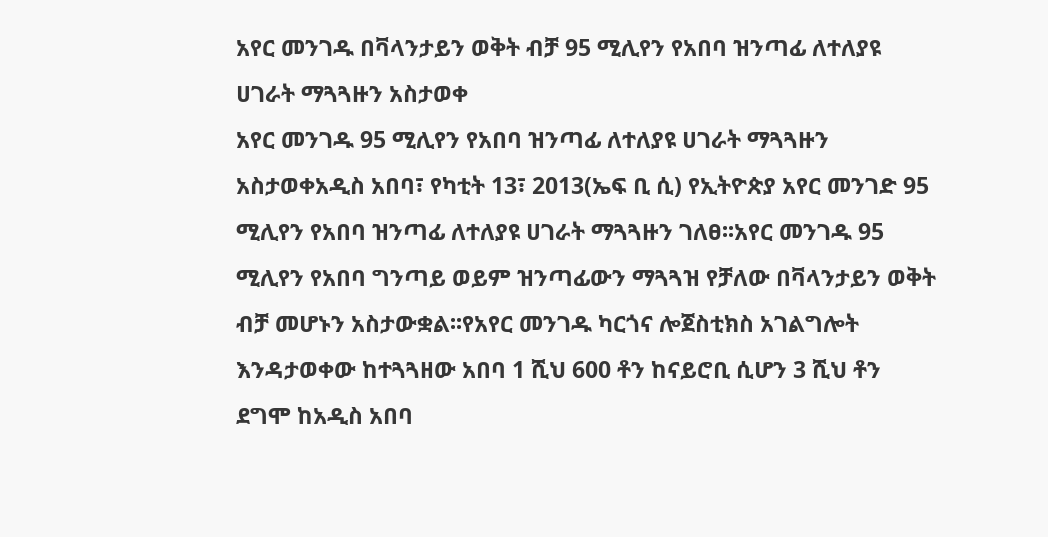አየር መንገዱ በቫላንታይን ወቅት ብቻ 95 ሚሊየን የአበባ ዝንጣፊ ለተለያዩ ሀገራት ማጓጓዙን አስታወቀ
አየር መንገዱ 95 ሚሊየን የአበባ ዝንጣፊ ለተለያዩ ሀገራት ማጓጓዙን አስታወቀአዲስ አበባ፣ የካቲት 13፣ 2013(ኤፍ ቢ ሲ) የኢትዮጵያ አየር መንገድ 95 ሚሊየን የአበባ ዝንጣፊ ለተለያዩ ሀገራት ማጓጓዙን ገለፀ፡፡አየር መንገዱ 95 ሚሊየን የአበባ ግንጣይ ወይም ዝንጣፊውን ማጓጓዝ የቻለው በቫላንታይን ወቅት ብቻ መሆኑን አስታውቋል፡፡የአየር መንገዱ ካርጎና ሎጀስቲክስ አገልግሎት እንዳታወቀው ከተጓጓዘው አበባ 1 ሺህ 600 ቶን ከናይሮቢ ሲሆን 3 ሺህ ቶን ደግሞ ከአዲስ አበባ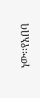ነው፡፡የአበባ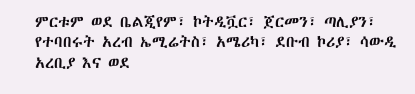ምርቱም ወደ ቤልጂየም፣ ኮትዲቯር፣ ጀርመን፣ ጣሊያን፣ የተባበሩት አረብ ኤሚሬትስ፣ አሜሪካ፣ ደቡብ ኮሪያ፣ ሳውዲ አረቢያ እና ወደ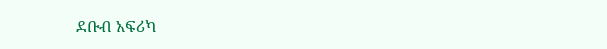ደቡብ አፍሪካ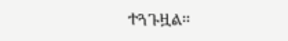ተጓጉዟል፡፡